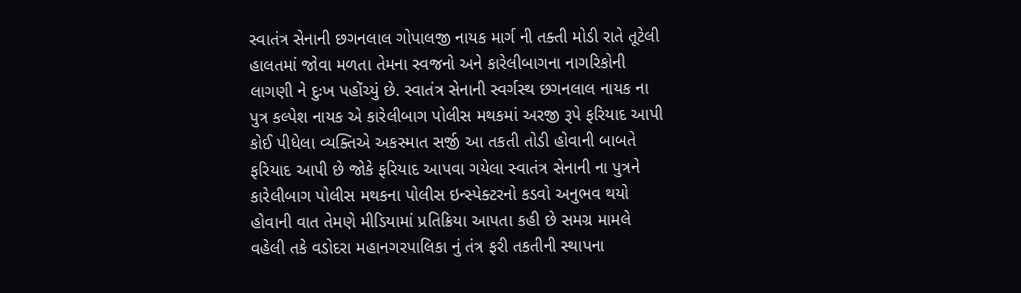સ્વાતંત્ર સેનાની છગનલાલ ગોપાલજી નાયક માર્ગ ની તક્તી મોડી રાતે તૂટેલી હાલતમાં જોવા મળતા તેમના સ્વજનો અને કારેલીબાગના નાગરિકોની લાગણી ને દુઃખ પહોંચ્યું છે. સ્વાતંત્ર સેનાની સ્વર્ગસ્થ છગનલાલ નાયક ના પુત્ર કલ્પેશ નાયક એ કારેલીબાગ પોલીસ મથકમાં અરજી રૂપે ફરિયાદ આપી કોઈ પીધેલા વ્યક્તિએ અકસ્માત સર્જી આ તકતી તોડી હોવાની બાબતે ફરિયાદ આપી છે જોકે ફરિયાદ આપવા ગયેલા સ્વાતંત્ર સેનાની ના પુત્રને કારેલીબાગ પોલીસ મથકના પોલીસ ઇન્સ્પેક્ટરનો કડવો અનુભવ થયો હોવાની વાત તેમણે મીડિયામાં પ્રતિક્રિયા આપતા કહી છે સમગ્ર મામલે વહેલી તકે વડોદરા મહાનગરપાલિકા નું તંત્ર ફરી તકતીની સ્થાપના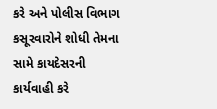કરે અને પોલીસ વિભાગ કસૂરવારોને શોધી તેમના સામે કાયદેસરની કાર્યવાહી કરે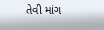તેવી માંગ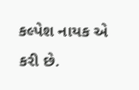કલ્પેશ નાયક એ કરી છે.